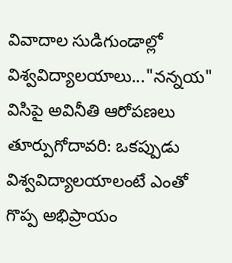వివాదాల సుడిగుండాల్లో విశ్వవిద్యాలయాలు..."నన్నయ" విసిపై అవినీతి ఆరోపణలు
తూర్పుగోదావరి: ఒకప్పుడు విశ్వవిద్యాలయాలంటే ఎంతో గొప్ప అభిప్రాయం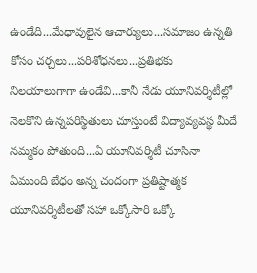ఉండేది...మేధావులైన ఆచార్యులు...సమాజం ఉన్నతి కోసం చర్చలు...పరిశోధనలు...ప్రతిభకు నిలయాలుగాగా ఉండేవి...కానీ నేడు యూనివర్శిటీల్లో నెలకొని ఉన్నపరిస్థితులు చూస్తుంటే విద్యావ్యవస్థ మీదే నమ్మకం పోతుంది...ఏ యూనివర్శిటీ చూసినా ఏముంది బేధం అన్న చందంగా ప్రతిష్టాత్మక యూనివర్శిటీలతో సహా ఒక్కోసారి ఒక్కో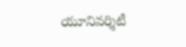యూనివర్శిటీ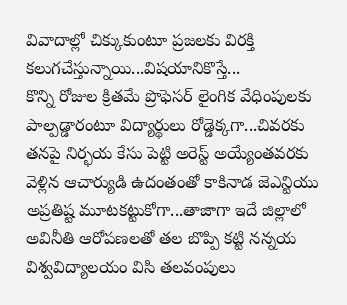వివాదాల్లో చిక్కుకుంటూ ప్రజలకు విరక్తి కలుగచేస్తున్నాయి...విషయానికొస్తే...
కొన్ని రోజుల క్రితమే ప్రొఫెసర్ లైంగిక వేధింపులకు పాల్పడ్డారంటూ విద్యార్థులు రోడ్డెక్కగా...చివరకు తనపై నిర్భయ కేసు పెట్టి అరెస్ట్ అయ్యేంతవరకు వెళ్లిన ఆచార్యుడి ఉదంతంతో కాకినాడ జెఎన్టియు అప్రతిష్ట మూటకట్టుకోగా...తాజాగా ఇదే జిల్లాలో అవినీతి ఆరోపణలతో తల బొప్పి కట్టి నన్నయ విశ్వవిద్యాలయం విసి తలవంపులు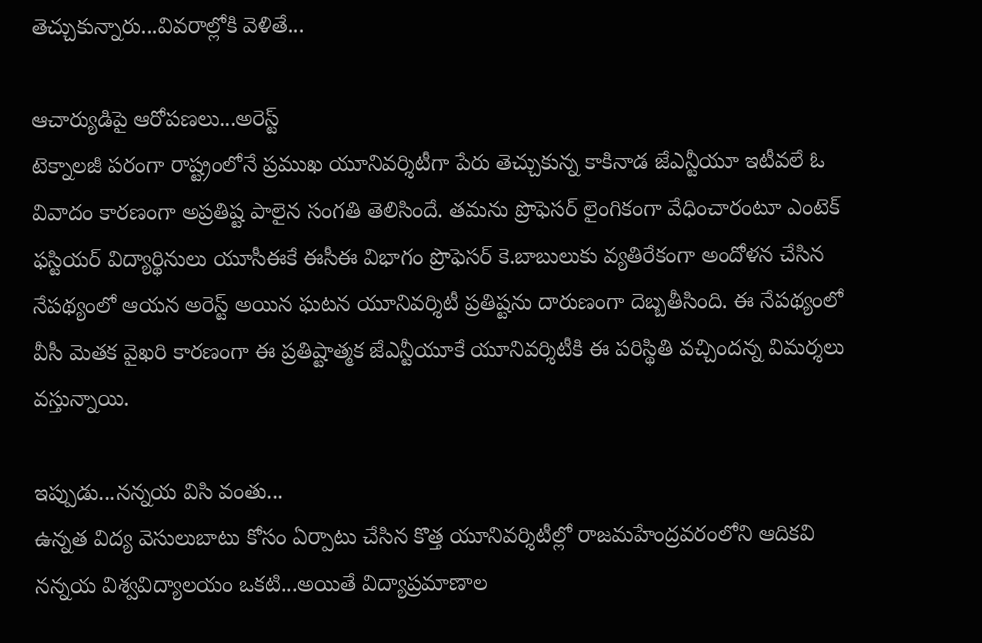తెచ్చుకున్నారు...వివరాల్లోకి వెళితే...

ఆచార్యుడిపై ఆరోపణలు...అరెస్ట్
టెక్నాలజీ పరంగా రాష్ట్రంలోనే ప్రముఖ యూనివర్శిటీగా పేరు తెచ్చుకున్న కాకినాడ జేఎన్టీయూ ఇటీవలే ఓ వివాదం కారణంగా అప్రతిష్ట పాలైన సంగతి తెలిసిందే. తమను ప్రొఫెసర్ లైంగికంగా వేధించారంటూ ఎంటెక్ ఫస్టియర్ విద్యార్థినులు యూసీఈకే ఈసీఈ విభాగం ప్రొఫెసర్ కె.బాబులుకు వ్యతిరేకంగా అందోళన చేసిన నేపథ్యంలో ఆయన అరెస్ట్ అయిన ఘటన యూనివర్శిటీ ప్రతిష్టను దారుణంగా దెబ్బతీసింది. ఈ నేపథ్యంలో వీసీ మెతక వైఖరి కారణంగా ఈ ప్రతిష్టాత్మక జేఎన్టీయూకే యూనివర్శిటీకి ఈ పరిస్థితి వచ్చిందన్న విమర్శలు వస్తున్నాయి.

ఇప్పుడు...నన్నయ విసి వంతు...
ఉన్నత విద్య వెసులుబాటు కోసం ఏర్పాటు చేసిన కొత్త యూనివర్శిటీల్లో రాజమహేంద్రవరంలోని ఆదికవి నన్నయ విశ్వవిద్యాలయం ఒకటి...అయితే విద్యాప్రమాణాల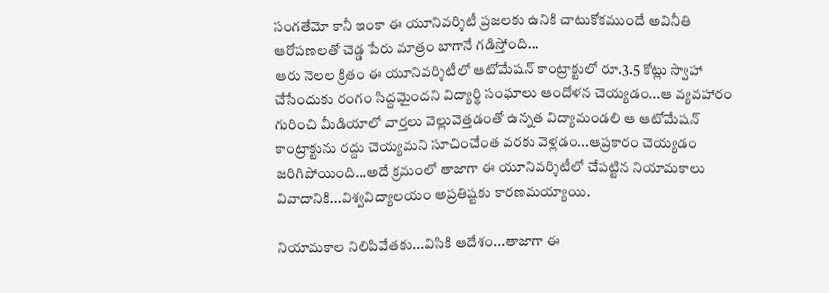సంగతేమో కానీ ఇంకా ఈ యూనివర్శిటీ ప్రజలకు ఉనికి చాటుకోకముందే అవినీతి ఆరోపణలతో చెడ్డ పేరు మాత్రం బాగానే గడిస్తోంది...
ఆరు నెలల క్రితం ఈ యూనివర్శిటీలో ఆటోమేషన్ కాంట్రాక్టులో రూ.3.5 కోట్లు స్వాహా చేసేందుకు రంగం సిద్దమైందని విద్యార్థి సంఘాలు ఆందోళన చెయ్యడం...ఆ వ్యవహారం గురించి మీడియాలో వార్తలు వెల్లువెత్తడంతో ఉన్నత విద్యామండలి ఆ ఆటోమేషన్ కాంట్రాక్టును రద్దు చెయ్యమని సూచించేంత వరకు వెళ్లడం...ఆప్రకారం చెయ్యడం జరిగిపోయింది...అదే క్రమంలో తాజాగా ఈ యూనివర్శిటీలో చేపట్టిన నియామకాలు వివాదానికి...విశ్వవిద్యాలయం అప్రతిష్టకు కారణమయ్యాయి.

నియామకాల నిలిపివేతకు...విసికి ఆదేశం...తాజాగా ఈ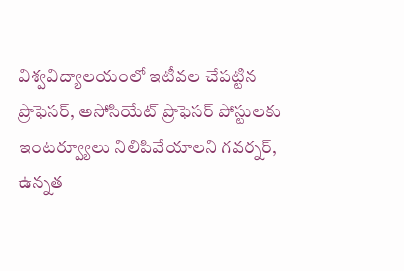విశ్వవిద్యాలయంలో ఇటీవల చేపట్టిన ప్రొఫెసర్, అసోసియేట్ ప్రొఫెసర్ పోస్టులకు ఇంటర్వ్యూలు నిలిపివేయాలని గవర్నర్, ఉన్నత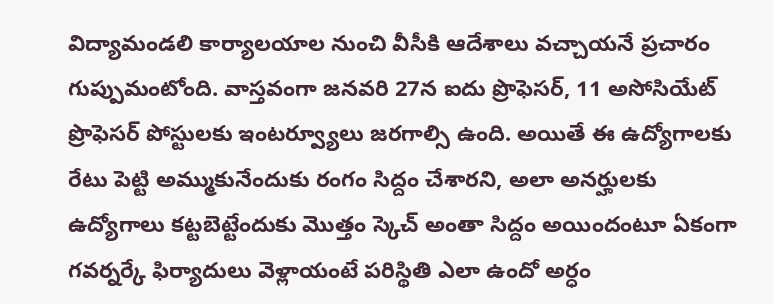విద్యామండలి కార్యాలయాల నుంచి వీసీకి ఆదేశాలు వచ్చాయనే ప్రచారం గుప్పుమంటోంది. వాస్తవంగా జనవరి 27న ఐదు ప్రొఫెసర్, 11 అసోసియేట్ ప్రొఫెసర్ పోస్టులకు ఇంటర్వ్యూలు జరగాల్సి ఉంది. అయితే ఈ ఉద్యోగాలకు రేటు పెట్టి అమ్ముకునేందుకు రంగం సిద్దం చేశారని, అలా అనర్హులకు ఉద్యోగాలు కట్టబెట్టేందుకు మొత్తం స్కెచ్ అంతా సిద్దం అయిందంటూ ఏకంగా గవర్నర్కే ఫిర్యాదులు వెళ్లాయంటే పరిస్థితి ఎలా ఉందో అర్ధం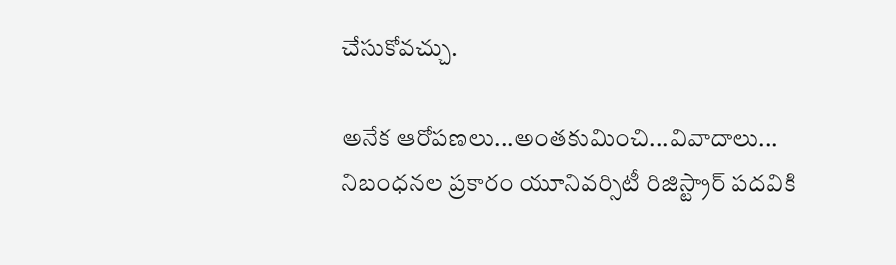చేసుకోవచ్చు.

అనేక ఆరోపణలు...అంతకుమించి...వివాదాలు...
నిబంధనల ప్రకారం యూనివర్సిటీ రిజిస్ట్రార్ పదవికి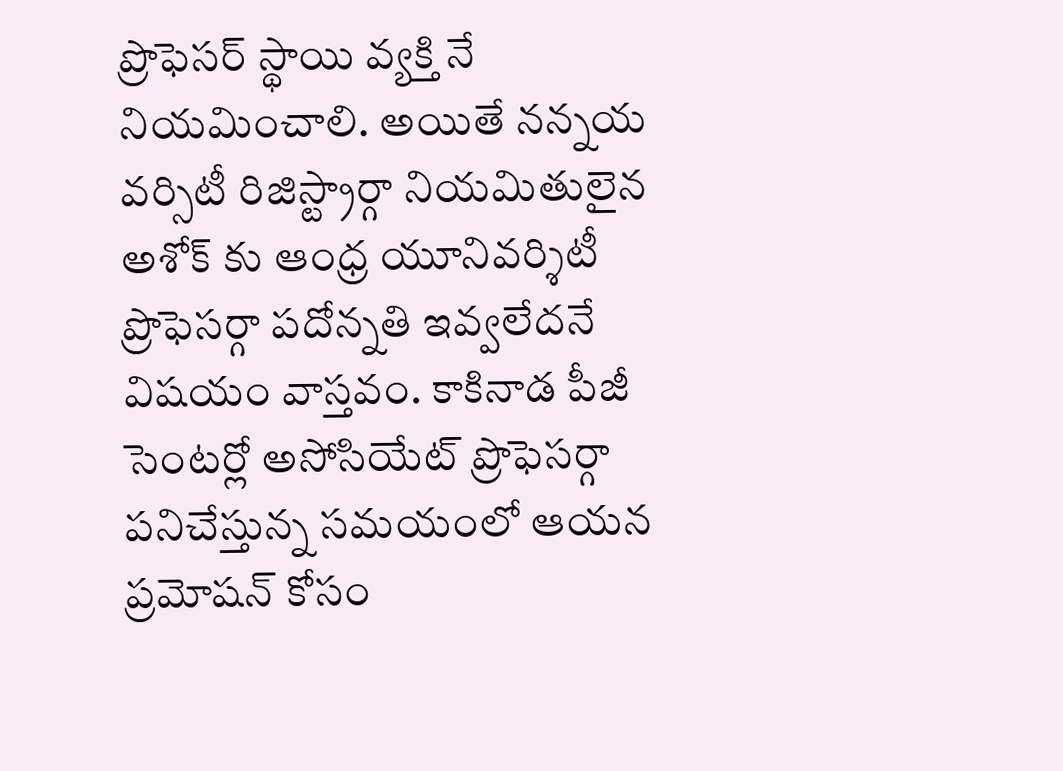ప్రొఫెసర్ స్థాయి వ్యక్తి నే నియమించాలి. అయితే నన్నయ వర్సిటీ రిజిస్ట్రార్గా నియమితులైన అశోక్ కు ఆంధ్ర యూనివర్శిటీ ప్రొఫెసర్గా పదోన్నతి ఇవ్వలేదనే విషయం వాస్తవం. కాకినాడ పీజీ సెంటర్లో అసోసియేట్ ప్రొఫెసర్గా పనిచేస్తున్న సమయంలో ఆయన ప్రమోషన్ కోసం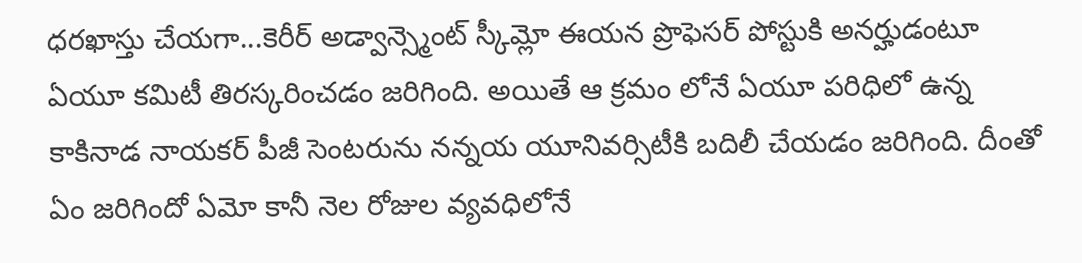ధరఖాస్తు చేయగా...కెరీర్ అడ్వాన్స్మెంట్ స్కీమ్లో ఈయన ప్రొఫెసర్ పోస్టుకి అనర్హుడంటూ ఏయూ కమిటీ తిరస్కరించడం జరిగింది. అయితే ఆ క్రమం లోనే ఏయూ పరిధిలో ఉన్న కాకినాడ నాయకర్ పీజీ సెంటరును నన్నయ యూనివర్సిటీకి బదిలీ చేయడం జరిగింది. దీంతో ఏం జరిగిందో ఏమో కానీ నెల రోజుల వ్యవధిలోనే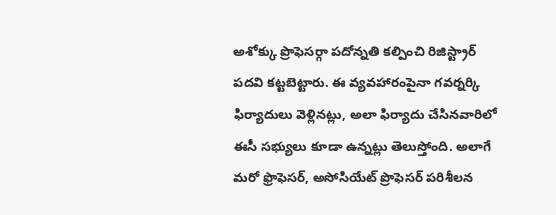అశోక్కు ప్రొఫెసర్గా పదోన్నతి కల్పించి రిజిస్ట్రార్ పదవి కట్టబెట్టారు. ఈ వ్యవహారంపైనా గవర్నర్కి ఫిర్యాదులు వెళ్లినట్లు, అలా ఫిర్యాదు చేసినవారిలో ఈసీ సభ్యులు కూడా ఉన్నట్లు తెలుస్తోంది. అలాగే మరో ఫ్రొఫెసర్, అసోసియేట్ ప్రొఫెసర్ పరిశీలన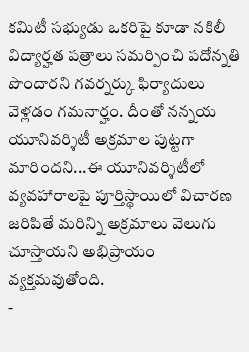కమిటీ సభ్యుడు ఒకరిపై కూడా నకిలీ విద్యార్హత పత్రాలు సమర్పించి పదోన్నతి పొందారని గవర్నర్కు ఫిర్యాదులు వెళ్లడం గమనార్హం. దీంతో నన్నయ యూనివర్శిటీ అక్రమాల పుట్టగా మారిందని...ఈ యూనివర్శిటీలో వ్యవహారాలపై పూర్తిస్థాయిలో విచారణ జరిపితే మరిన్ని అక్రమాలు వెలుగు చూస్తాయని అభిప్రాయం వ్యక్తమవుతోంది.
-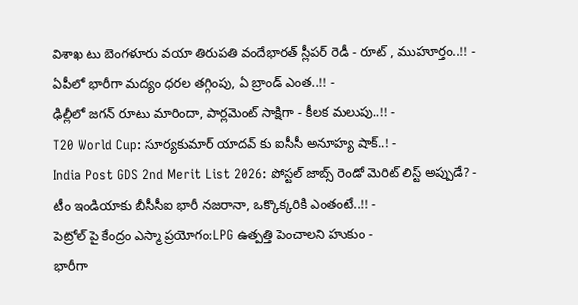విశాఖ టు బెంగళూరు వయా తిరుపతి వందేభారత్ స్లీపర్ రెడీ - రూట్ , ముహూర్తం..!! -
ఏపీలో భారీగా మద్యం ధరల తగ్గింపు, ఏ బ్రాండ్ ఎంత..!! -
ఢిల్లీలో జగన్ రూటు మారిందా, పార్లమెంట్ సాక్షిగా - కీలక మలుపు..!! -
T20 World Cup: సూర్యకుమార్ యాదవ్ కు ఐసీసీ అనూహ్య షాక్..! -
India Post GDS 2nd Merit List 2026: పోస్టల్ జాబ్స్ రెండో మెరిట్ లిస్ట్ అప్పుడే? -
టీం ఇండియాకు బీసీసీఐ భారీ నజరానా, ఒక్కొక్కరికి ఎంతంటే..!! -
పెట్రోల్ పై కేంద్రం ఎస్మా ప్రయోగం:LPG ఉత్పత్తి పెంచాలని హుకుం -
భారీగా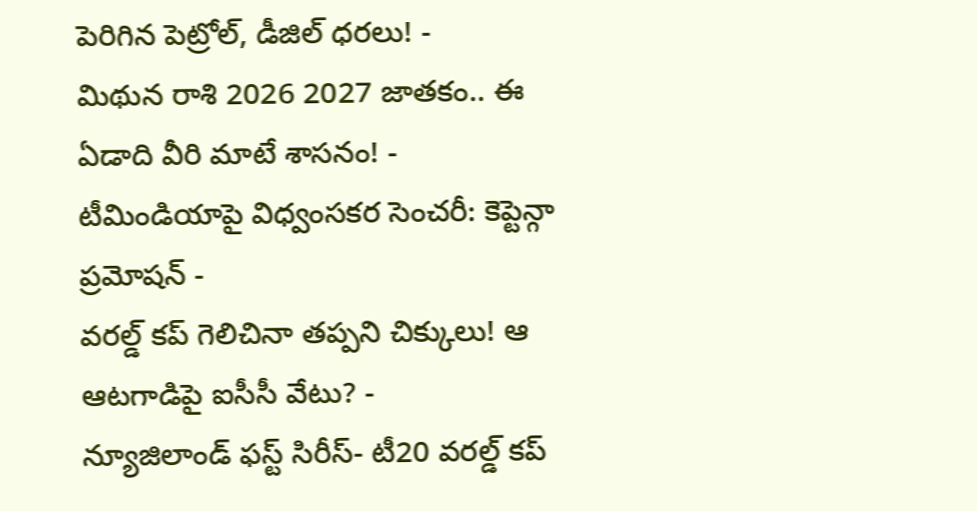పెరిగిన పెట్రోల్, డీజిల్ ధరలు! -
మిథున రాశి 2026 2027 జాతకం.. ఈ ఏడాది వీరి మాటే శాసనం! -
టీమిండియాపై విధ్వంసకర సెంచరీ: కెప్టెన్గా ప్రమోషన్ -
వరల్డ్ కప్ గెలిచినా తప్పని చిక్కులు! ఆ ఆటగాడిపై ఐసీసీ వేటు? -
న్యూజిలాండ్ ఫస్ట్ సిరీస్- టీ20 వరల్డ్ కప్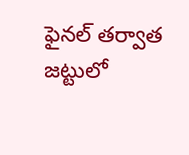ఫైనల్ తర్వాత జట్టులో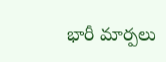భారీ మార్పలు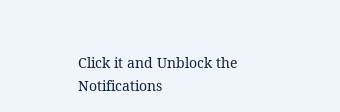Click it and Unblock the Notifications